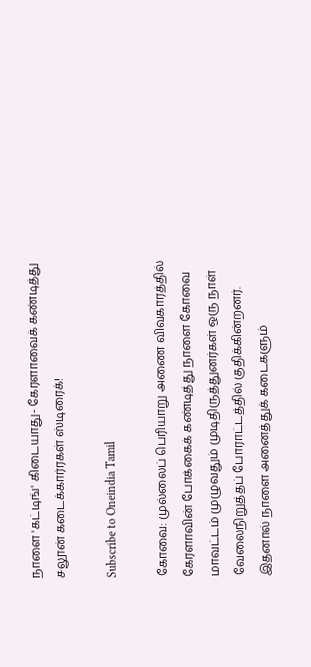நாளை 'கட்டிங்' கிடையாது- கேரளாவைக் கண்டித்து சலூன் கடைக்கார்ரகள் ஸ்டிரைக்!

Subscribe to Oneindia Tamil

கோவை: முல்லைப் பெரியாறு அணை விவகாரத்தில் கேரளாவின் போக்கைக் கண்டித்து நாளை கோவை மாவட்டம் முழுவதும் முடிதிருத்துனர்கள் ஒரு நாள் வேலைநிறுத்தப் போராட்டத்தில் குதிக்கின்றனர். இதனால் நாளை அனைத்துக் கடைகளும்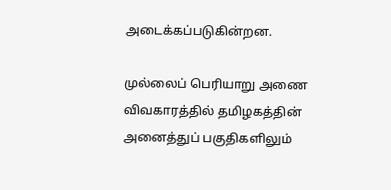அடைக்கப்படுகின்றன.

முல்லைப் பெரியாறு அணை விவகாரத்தில் தமிழகத்தின் அனைத்துப் பகுதிகளிலும்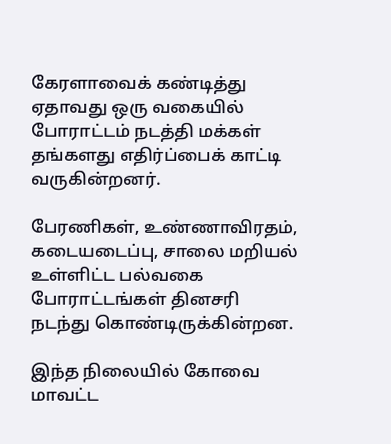கேரளாவைக் கண்டித்து ஏதாவது ஒரு வகையில் போராட்டம் நடத்தி மக்கள் தங்களது எதிர்ப்பைக் காட்டி வருகின்றனர்.

பேரணிகள், உண்ணாவிரதம், கடையடைப்பு, சாலை மறியல் உள்ளிட்ட பல்வகை போராட்டங்கள் தினசரி நடந்து கொண்டிருக்கின்றன.

இந்த நிலையில் கோவை மாவட்ட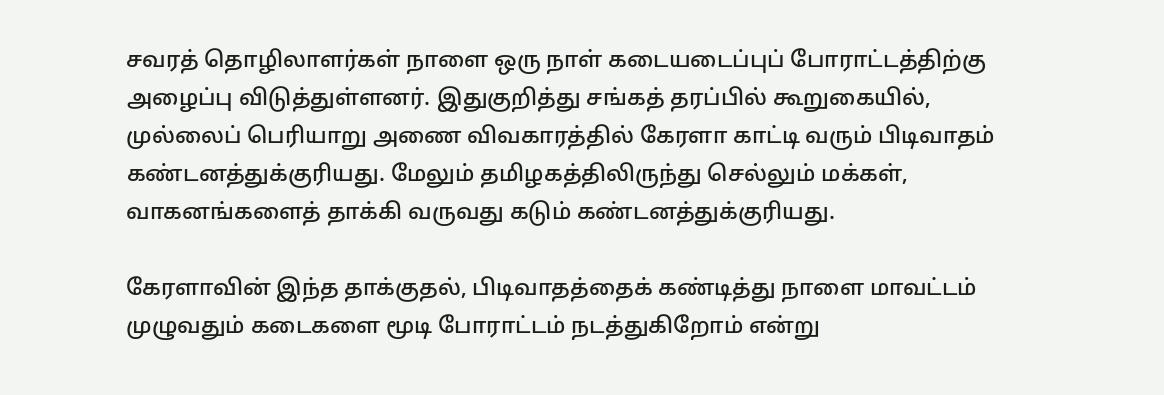சவரத் தொழிலாளர்கள் நாளை ஒரு நாள் கடையடைப்புப் போராட்டத்திற்கு அழைப்பு விடுத்துள்ளனர். இதுகுறித்து சங்கத் தரப்பில் கூறுகையில், முல்லைப் பெரியாறு அணை விவகாரத்தில் கேரளா காட்டி வரும் பிடிவாதம் கண்டனத்துக்குரியது. மேலும் தமிழகத்திலிருந்து செல்லும் மக்கள், வாகனங்களைத் தாக்கி வருவது கடும் கண்டனத்துக்குரியது.

கேரளாவின் இந்த தாக்குதல், பிடிவாதத்தைக் கண்டித்து நாளை மாவட்டம் முழுவதும் கடைகளை மூடி போராட்டம் நடத்துகிறோம் என்று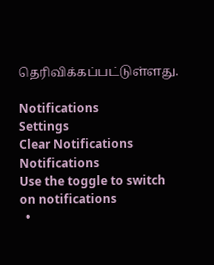தெரிவிக்கப்பட்டுள்ளது.

Notifications
Settings
Clear Notifications
Notifications
Use the toggle to switch on notifications
  •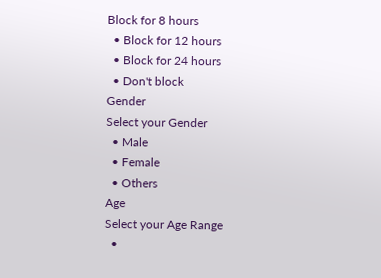Block for 8 hours
  • Block for 12 hours
  • Block for 24 hours
  • Don't block
Gender
Select your Gender
  • Male
  • Female
  • Others
Age
Select your Age Range
  •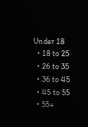Under 18
  • 18 to 25
  • 26 to 35
  • 36 to 45
  • 45 to 55
  • 55+